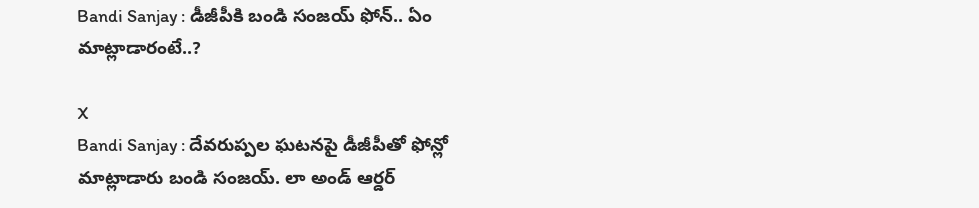Bandi Sanjay : డీజీపీకి బండి సంజయ్ ఫోన్.. ఏం మాట్లాడారంటే..?

X
Bandi Sanjay : దేవరుప్పల ఘటనపై డీజీపీతో ఫోన్లో మాట్లాడారు బండి సంజయ్. లా అండ్ ఆర్డర్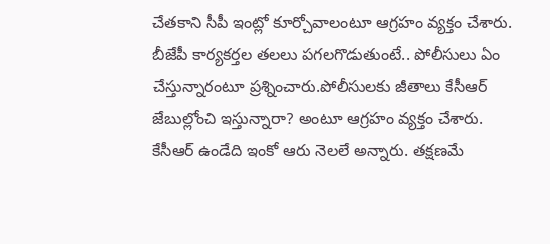చేతకాని సీపీ ఇంట్లో కూర్చోవాలంటూ ఆగ్రహం వ్యక్తం చేశారు. బీజేపీ కార్యకర్తల తలలు పగలగొడుతుంటే.. పోలీసులు ఏం చేస్తున్నారంటూ ప్రశ్నించారు.పోలీసులకు జీతాలు కేసీఆర్ జేబుల్లోంచి ఇస్తున్నారా? అంటూ ఆగ్రహం వ్యక్తం చేశారు.
కేసీఆర్ ఉండేది ఇంకో ఆరు నెలలే అన్నారు. తక్షణమే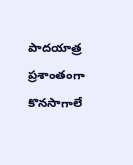పాదయాత్ర ప్రశాంతంగా కొనసాగాలే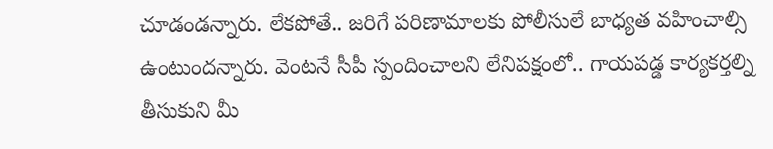చూడండన్నారు. లేకపోతే.. జరిగే పరిణామాలకు పోలీసులే బాధ్యత వహించాల్సి ఉంటుందన్నారు. వెంటనే సీపీ స్పందించాలని లేనిపక్షంలో.. గాయపడ్డ కార్యకర్తల్ని తీసుకుని మీ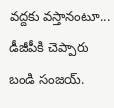వద్దకు వస్తానంటూ... డీజీపీకి చెప్పారు బండి సంజయ్.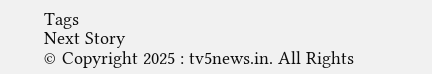Tags
Next Story
© Copyright 2025 : tv5news.in. All Rights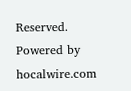Reserved. Powered by hocalwire.com